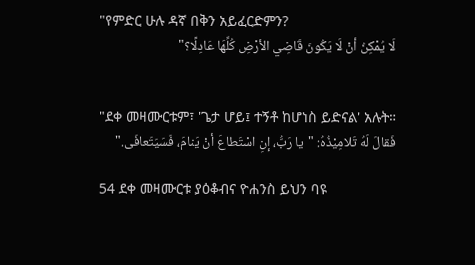"የምድር ሁሉ ዳኛ በቅን አይፈርድምን?
لَا يُمْكِنُ أنْ لَا يَكُونَ قَاضِي الأرْضِ كُلِّهَا عَادِلًا؟"


"ደቀ መዛሙርቱም፣ 'ጌታ ሆይ፤ ተኝቶ ከሆነስ ይድናል' አሉት።
فَقالَ لَهُ تَلامِيْذُهُ: "يا رَبُّ، إنِ اسْتَطاعَ أنْ يَنامَ، فَسَيَتَعافَى."

54 ደቀ መዛሙርቱ ያዕቆብና ዮሐንስ ይህን ባዩ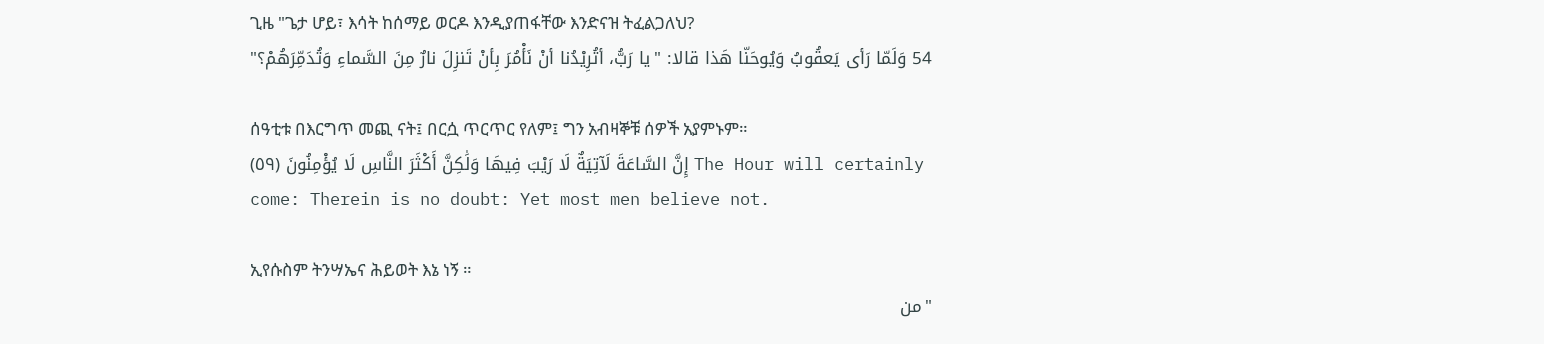ጊዜ "ጌታ ሆይ፣ እሳት ከሰማይ ወርዶ እንዲያጠፋቸው እንድናዝ ትፈልጋለህ?
54 وَلَمّا رَأى يَعقُوبُ وَيُوحَنّا هَذا قالا: "يا رَبُّ، أتُرِيْدُنا أنْ نَأْمُرَ بِأنْ تَنزِلَ نارٌ مِنَ السَّماءِ وَتُدَمِّرَهُمْ؟"

ሰዓቲቱ በእርግጥ መጪ ናት፤ በርሷ ጥርጥር የለም፤ ግን አብዛኞቹ ሰዎች አያምኑም።
إِنَّ السَّاعَةَ لَآتِيَةٌ لَا رَيْبَ فِيهَا وَلَٰكِنَّ أَكْثَرَ النَّاسِ لَا يُؤْمِنُونَ (٥٩) The Hour will certainly come: Therein is no doubt: Yet most men believe not.

ኢየሱስም ትንሣኤና ሕይወት እኔ ነኝ ።
"من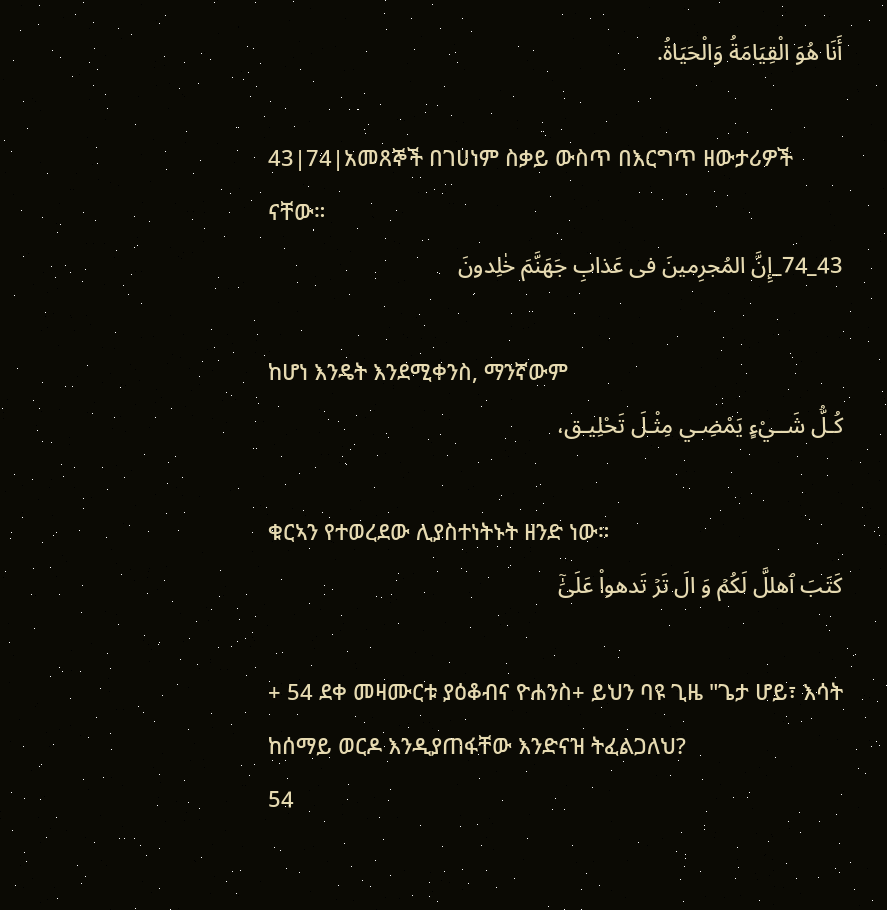أَنَا هُوَ الْقِيَامَةُ وَالْحَيَاةُ.

43|74|አመጸኞች በገሀነም ስቃይ ውስጥ በእርግጥ ዘውታሪዎች ናቸው።
43_74_إِنَّ المُجرِمينَ فى عَذابِ جَهَنَّمَ خٰلِدونَ

ከሆነ እንዴት እንደሚቀንስ, ማንኛውም
كُـلُّ شَــيْءٍ يَمْضِـي مِثْـلَ تَحْلِيـق،

ቁርኣን የተወረደው ሊያስተነትኑት ዘንድ ነው።
كَتَبَ ٱهللَّ لَكُمۡ وَ الَ تَرۡ تَدهواْ عَلَىَٰٓ

+ 54 ደቀ መዛሙርቱ ያዕቆብና ዮሐንስ+ ይህን ባዩ ጊዜ "ጌታ ሆይ፣ እሳት ከሰማይ ወርዶ እንዲያጠፋቸው እንድናዝ ትፈልጋለህ?
54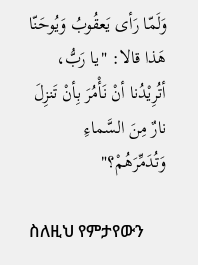وَلَمّا رَأى يَعقُوبُ وَيُوحَنّا هَذا قالا: "يا رَبُّ، أتُرِيْدُنا أنْ نَأْمُرَ بِأنْ تَنزِلَ نارٌ مِنَ السَّماءِ وَتُدَمِّرَهُمْ؟"

ስለዚህ የምታየውን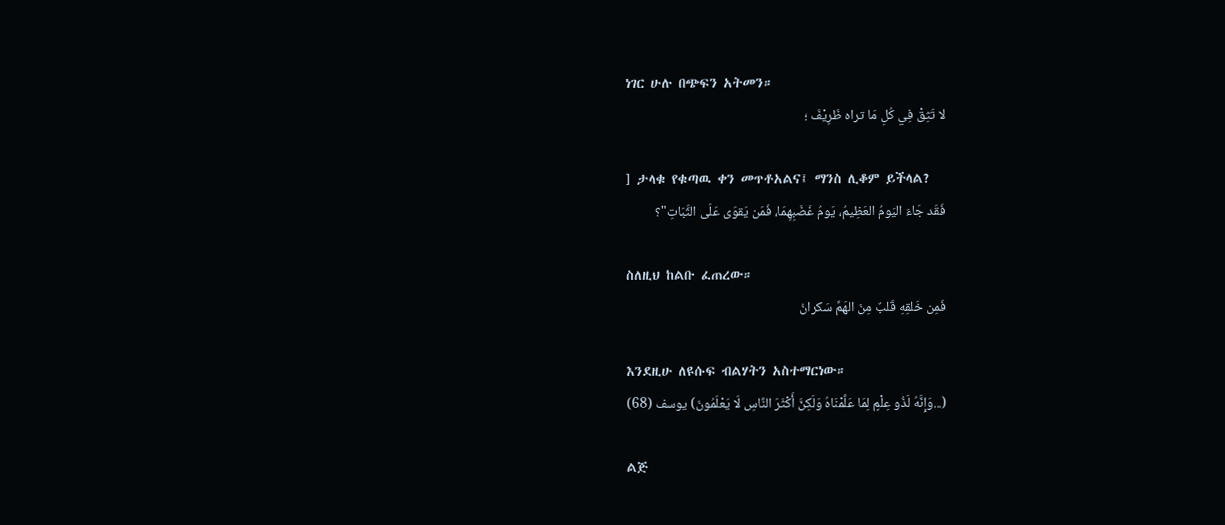ነገር ሁሉ በጭፍን አትመን።
لا تَثِقْ فِي كُلِ مَا تراه ظَرِيْفَ ؛

] ታላቁ የቁጣዉ ቀን መጥቶአልና፤ ማንስ ሊቆም ይችላል?
فَقَد جَاءَ اليَومُ العَظِيمُ، يَومُ غَضَبِهِمَا، فَمَن يَقوَى عَلَى الثَّبَاتِ"؟

ስለዚህ ከልቡ ፈጠረው።
فَمِن خَلقِهِ قَلبٌ مِنَ الهَمِّ سَكرانُ

እንደዚሁ ለዩሱፍ ብልሃትን አስተማርነው።
(...وَإِنَّهُ لَذُو عِلْمٍ لِمَا عَلَّمْنَاهُ وَلَكِنَّ أَكْثَرَ النَّاسِ لَا يَعْلَمُونَ) يوسف (68)

ልጅ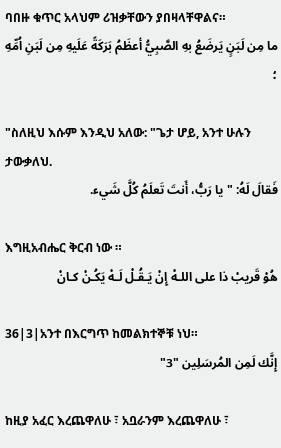ባበዙ ቁጥር አላህም ሪዝቃቸውን ያበዛላቸዋልና።
ما مِن لَبَنٍ يَرضَعُ بهِ الصَّبِيُّ أعظَمُ بَرَكَةً عَلَيهِ مِن لَبَنِ اُمِّهِ ؛

"ስለዚህ እሱም እንዲህ አለው: "ጌታ ሆይ, አንተ ሁሉን ታውቃለህ.
فَقالَ لَهُ: "يا رَبُّ، أَنتَ تَعلَمُ كُلَّ شَيء.

እግዚአብሔር ቅርብ ነው ።
هُوْ قَريبْ ذا على اللـهْ إِنْ يَـقُـلْ لَـهْ يَكُـنْ كـانْ

36|3|አንተ በእርግጥ ከመልክተኞቹ ነህ።
إِنَّك لَمِن المُرسَلِين "3"

ከዚያ አፈር እረጨዋለሁ ፣ አቧራንም እረጨዋለሁ ፣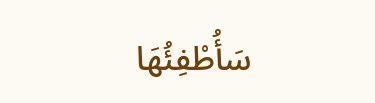سَأُطْفِئُهَا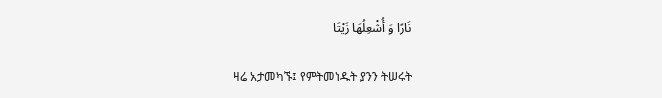نَارًا وَ أُشْعِلُهَا زَيْتَا

ዛሬ አታመካኙ፤ የምትመነዱት ያንን ትሠሩት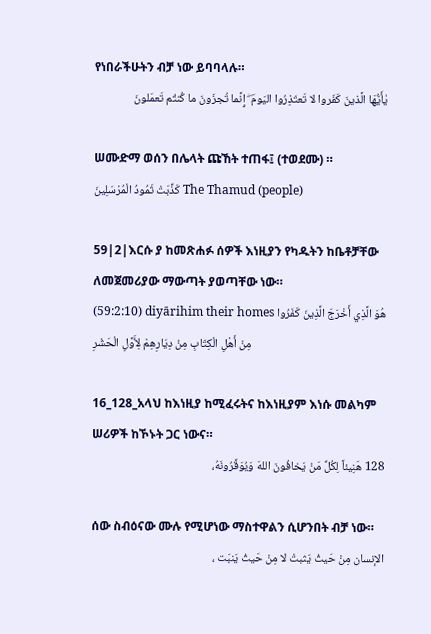የነበራችሁትን ብቻ ነው ይባባላሉ።
يٰأَيُّهَا الَّذينَ كَفَروا لا تَعتَذِرُوا اليَومَ ۖ إِنَّما تُجزَونَ ما كُنتُم تَعمَلونَ

ሠሙድማ ወሰን በሌላት ጩኸት ተጠፋ፤ (ተወደሙ) ።
كَذَّبَتْ ثَمُودُ الْمُرْسَلِينَ The Thamud (people)

59|2|እርሱ ያ ከመጽሐፉ ሰዎች እነዚያን የካዱትን ከቤቶቻቸው ለመጀመሪያው ማውጣት ያወጣቸው ነው።
(59:2:10) diyārihim their homes هُوَ الَّذِي أَخْرَجَ الَّذِينَ كَفَرُوا مِنْ أَهْلِ الْكِتَابِ مِنْ دِيَارِهِمْ لِأَوَّلِ الْحَشْرِ

16_128_አላህ ከእነዚያ ከሚፈሩትና ከእነዚያም እነሱ መልካም ሠሪዎች ከኾኑት ጋር ነውና።
128 هَنِيئاً لِكُلِّ مَنْ يَخافُونَ اللهَ وَيُوَقِّرُونَهُ،

ሰው ስብዕናው ሙሉ የሚሆነው ማስተዋልን ሲሆንበት ብቻ ነው።
الإنسان مِنْ حَيثُ يَثبتْ لا مِنْ حَيثُ يَنبَت ،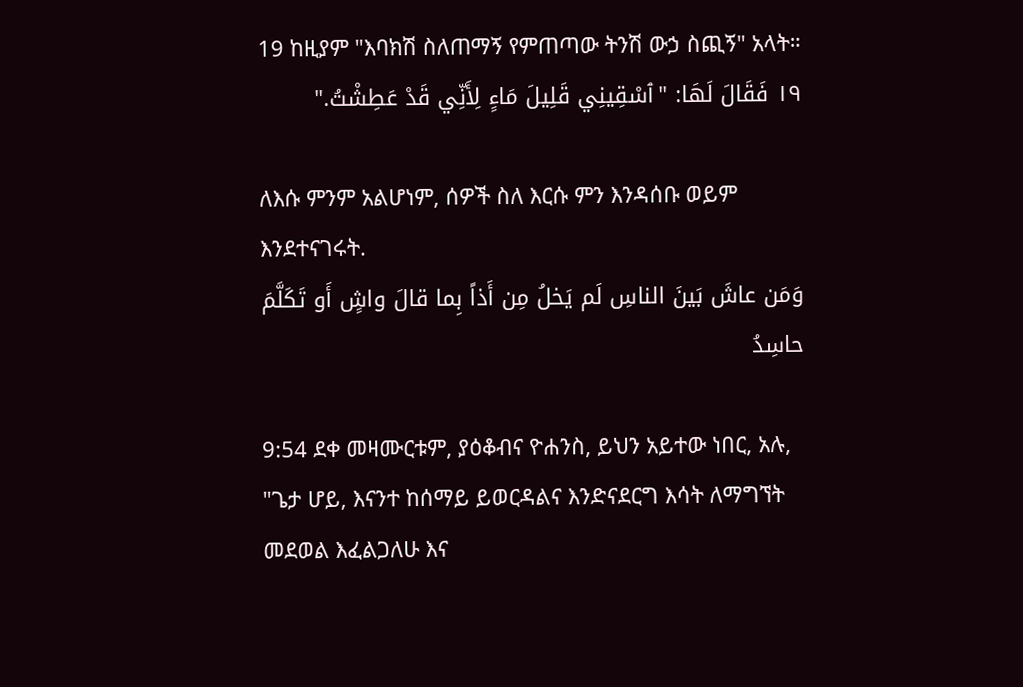19 ከዚያም "እባክሽ ስለጠማኝ የምጠጣው ትንሽ ውኃ ስጪኝ" አላት።
١٩ فَقَالَ لَهَا: "ٱسْقِينِي قَلِيلَ مَاءٍ لِأَنِّي قَدْ عَطِشْتُ."

ለእሱ ምንም አልሆነም, ሰዎች ስለ እርሱ ምን እንዳሰቡ ወይም እንደተናገሩት.
وَمَن عاشَ بَينَ الناسِ لَم يَخلُ مِن أَذاً بِما قالَ واشٍ أَو تَكَلَّمَ حاسِدُ

9:54 ደቀ መዛሙርቱም, ያዕቆብና ዮሐንስ, ይህን አይተው ነበር, አሉ, "ጌታ ሆይ, እናንተ ከሰማይ ይወርዳልና እንድናደርግ እሳት ለማግኘት መደወል እፈልጋለሁ እና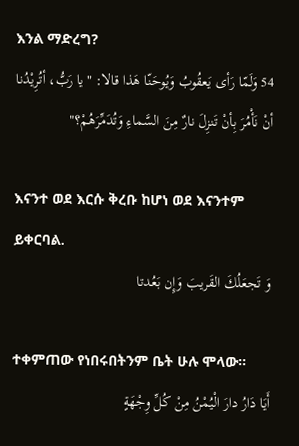እንል ማድረግ?
54 وَلَمّا رَأى يَعقُوبُ وَيُوحَنّا هَذا قالا: "يا رَبُّ، أتُرِيْدُنا أنْ نَأْمُرَ بِأنْ تَنزِلَ نارٌ مِنَ السَّماءِ وَتُدَمِّرَهُمْ؟"

እናንተ ወደ እርሱ ቅረቡ ከሆነ ወደ እናንተም ይቀርባል.
وَ تَجعَلُكَ القَريبَ وَإِن بَعُدتا

ተቀምጠው የነበሩበትንም ቤት ሁሉ ሞላው።
أَيَا دَارُ دارَ الْيُمْنُ مِنْ كُلِّ وِجْهَةٍ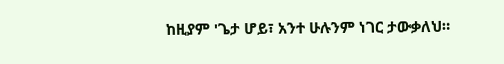ከዚያም 'ጌታ ሆይ፣ አንተ ሁሉንም ነገር ታውቃለህ።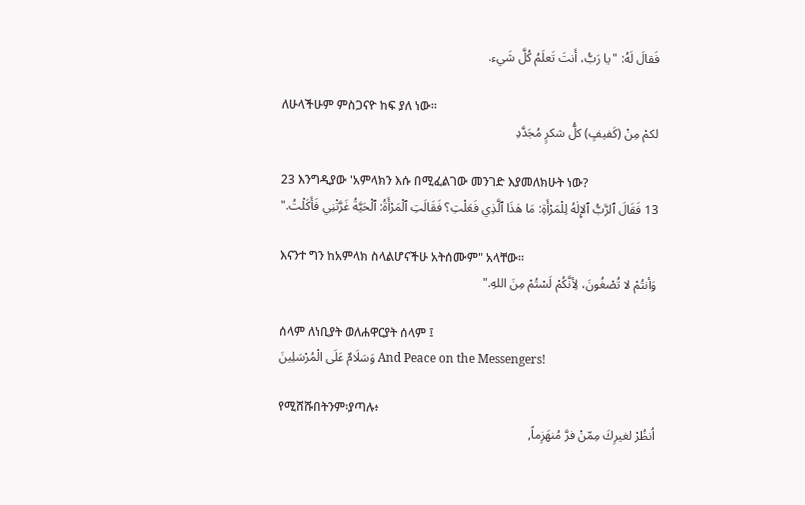فَقالَ لَهُ: "يا رَبُّ، أَنتَ تَعلَمُ كُلَّ شَيء.

ለሁላችሁም ምስጋናዮ ከፍ ያለ ነው።
لكمْ مِنْ (كَفيفٍ) كلُّ شكرٍ مُجَدَّدِ

23 እንግዲያው 'አምላክን እሱ በሚፈልገው መንገድ እያመለክሁት ነው?
13 فَقَالَ ٱلرَّبُّ ٱلإِلٰهُ لِلْمَرْأَةِ: مَا هٰذَا ٱلَّذِي فَعَلْتِ؟ فَقَالَتِ ٱلْمَرْأَةُ: ٱلْحَيَّةُ غَرَّتْنِي فَأَكَلْتُ."

እናንተ ግን ከአምላክ ስላልሆናችሁ አትሰሙም" አላቸው።
وَأنتُمْ لا تُصْغُونَ، لِأنَّكُمْ لَسْتُمْ مِنَ اللهِ."

ሰላም ለነቢያት ወለሐዋርያት ሰላም ፤
وَسَلَامٌ عَلَى الْمُرْسَلِينَ And Peace on the Messengers!

የሚሸሹበትንም፡ያጣሉ፥
اُنظُرْ لغيرِكَ مِمّنْ فرَّ مُنهَزِماً,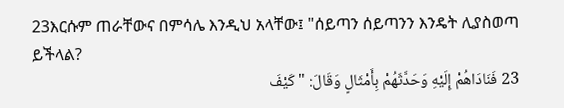23እርሱም ጠራቸውና በምሳሌ እንዲህ አላቸው፤ "ሰይጣን ሰይጣንን እንዴት ሊያስወጣ ይችላል?
23 فَنَادَاهُمْ إِلَيْهِ وَحَدَّثَهُمْ بِأَمْثَالٍ وَقَالَ: "كَيْفَ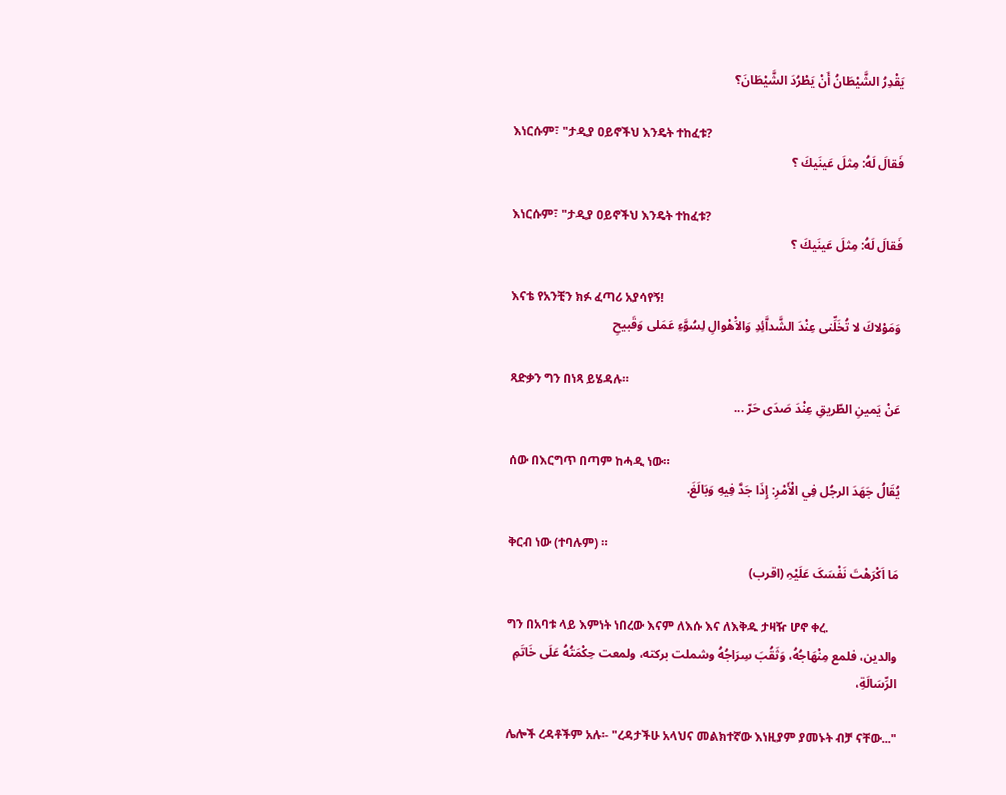يَقْدِرُ الشَّيْطَانُ أَنْ يَطْرُدَ الشَّيْطَانَ؟

እነርሱም፣ "ታዲያ ዐይኖችህ እንዴት ተከፈቱ?
فَقالَ لَهُ: مِثلَ عَينَيكَ ؟

እነርሱም፣ "ታዲያ ዐይኖችህ እንዴት ተከፈቱ?
فَقالَ لَهُ: مِثلَ عَينَيكَ ؟

እናቴ የአንቺን ክፉ ፈጣሪ አያሳየኝ!
وَمَوْلاكَ لا تُخَلِّنى عِنْدَ الشَّداَّئِدِ وَالاَْهْوالِ لِسُوَّءِ عَمَلى وَقَبيحِ

ጻድቃን ግን በነጻ ይሄዳሉ።
عَنْ يَمينِ الطّريقِ عِنْدَ صَدَى حَرّ ...

ሰው በእርግጥ በጣም ከሓዲ ነው።
يُقَالُ جَهَدَ الرجُل فِي الْأَمْرِ: إِذَا جَدَّ فِيهِ وَبَالَغَ.

ቅርብ ነው (ተባሉም) ።
مَا اَکْرَھْتَ نَفْسَکَ عَلَیْہِ (اقرب)

ግን በአባቱ ላይ እምነት ነበረው እናም ለእሱ እና ለእቅዱ ታዛዥ ሆኖ ቀረ.
والدين، فلمع مِنْهَاجُهُ، وَثَقُبَ سِرَاجُهُ وشملت بركته، ولمعت حِكْمَتُهُ عَلَى خَاتَمِ الرِّسَالَةِ،

ሌሎች ረዳቶችም አሉ፡- "ረዳታችሁ አላህና መልክተኛው እነዚያም ያመኑት ብቻ ናቸው..."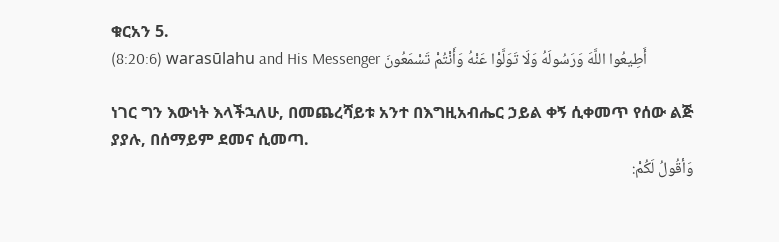ቁርአን 5.
(8:20:6) warasūlahu and His Messenger أَطِيعُوا اللَّهَ وَرَسُولَهُ وَلَا تَوَلَّوْا عَنْهُ وَأَنْتُمْ تَسْمَعُونَ

ነገር ግን እውነት እላችኋለሁ, በመጨረሻይቱ አንተ በእግዚአብሔር ኃይል ቀኝ ሲቀመጥ የሰው ልጅ ያያሉ, በሰማይም ደመና ሲመጣ.
وَأقُولُ لَكُمْ: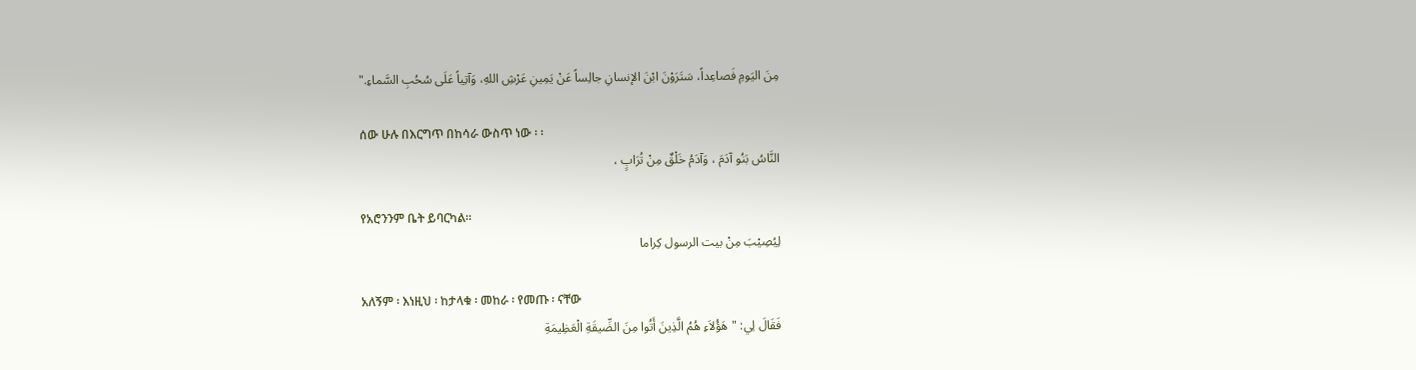مِنَ اليَومِ فَصاعِداً، سَتَرَوْنَ ابْنَ الإنسانِ جالِساً عَنْ يَمِينِ عَرْشِ اللهِ، وَآتِياً عَلَى سُحُبِ السَّماءِ."

ሰው ሁሉ በእርግጥ በከሳራ ውስጥ ነው ፡ ፡
النَّاسُ بَنُو آدَمَ ، وَآدَمُ خَلْقٌ مِنْ تُرَابٍ ،

የአሮንንም ቤት ይባርካል።
لِيُصِيْبَ مِنْ بيت الرسول كِراما

አለኝም ፡ እነዚህ ፡ ከታላቁ ፡ መከራ ፡ የመጡ ፡ ናቸው
فَقَالَ لِي: "هَؤُلاَءِ هُمُ الَّذِينَ أَتُوا مِنَ الضِّيقَةِ الْعَظِيمَةِ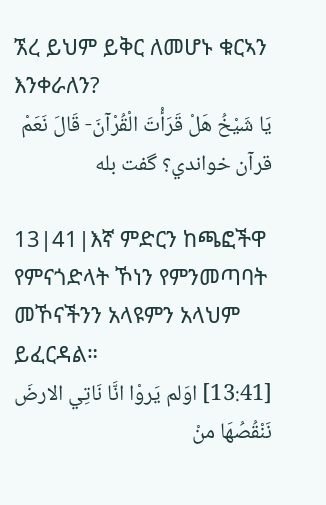ኧረ ይህም ይቅር ለመሆኑ ቁርኣን እንቀራለን?
يَا شَيْخُ هَلْ قَرَأْتَ الْقُرْآنَ- قَالَ نَعَمْ قرآن خواندي؟ گفت بله

13|41|እኛ ምድርን ከጫፎችዋ የምናጎድላት ኾነን የምንመጣባት መኾናችንን አላዩምን አላህም ይፈርዳል።
[13:41] اوَلم يَروْا انَّا نَاتِي الارضَ نَنْقُصُهَا منْ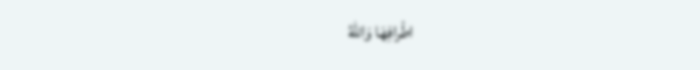اطْرافِهَا وَاللهُ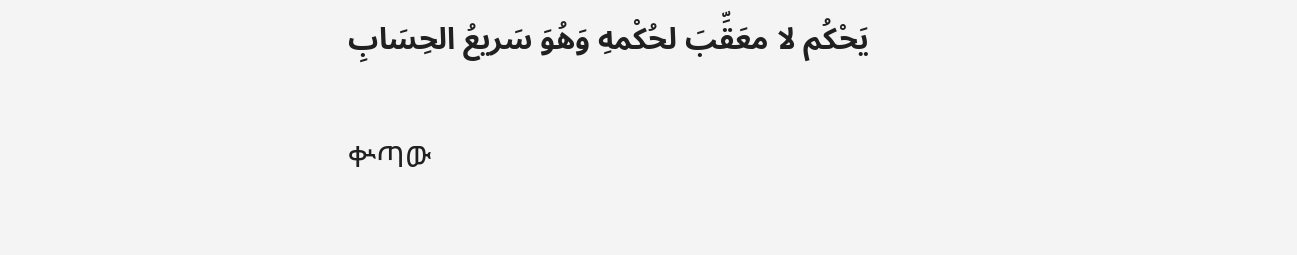يَحْكُم لا معَقِّبَ لحُكْمهِ وَهُوَ سَريعُ الحِسَابِ

ቍጣው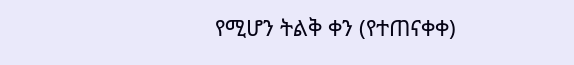የሚሆን ትልቅ ቀን (የተጠናቀቀ)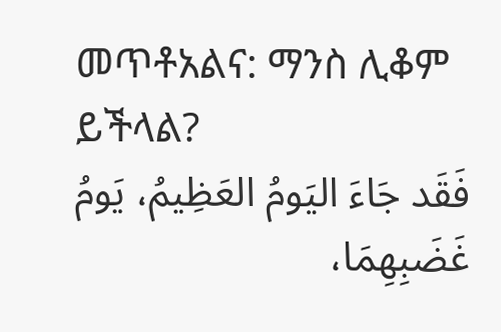መጥቶአልና: ማንስ ሊቆም ይችላል?
فَقَد جَاءَ اليَومُ العَظِيمُ، يَومُ غَضَبِهِمَا،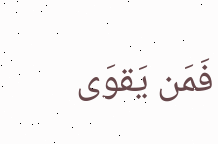فَمَن يَقوَى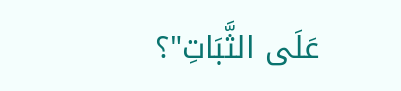عَلَى الثَّبَاتِ"؟